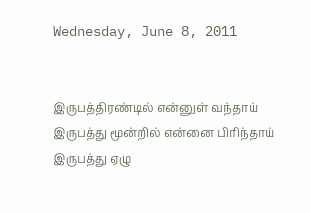Wednesday, June 8, 2011


இருபத்திரண்டில் என்னுள் வந்தாய்
இருபத்து மூன்றில் என்னை பிரிந்தாய்
இருபத்து ஏழு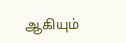ஆகியும்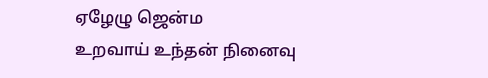ஏழேழு ஜென்ம
உறவாய் உந்தன் நினைவு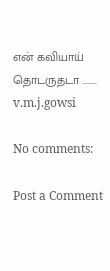என் கவியாய் தொடருதடா ........
v.m.j.gowsi

No comments:

Post a Comment